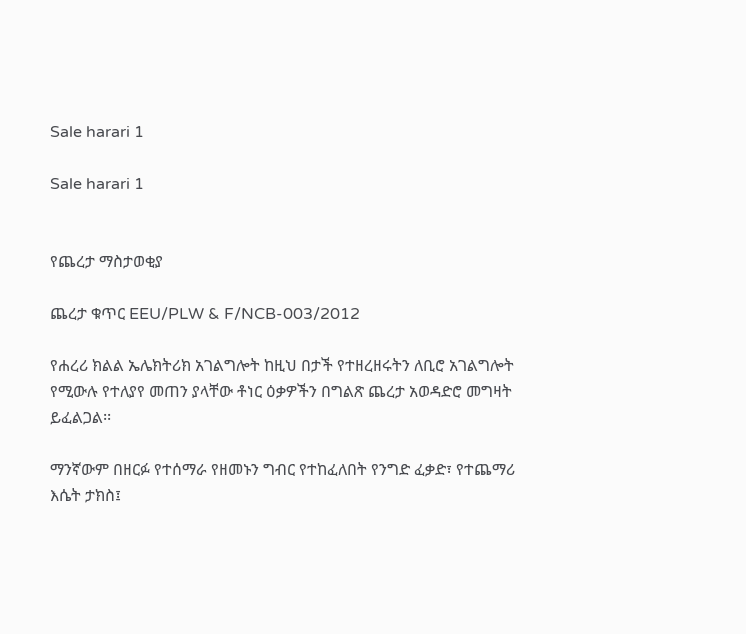Sale harari 1

Sale harari 1


የጨረታ ማስታወቂያ

ጨረታ ቁጥር EEU/PLW & F/NCB-003/2012

የሐረሪ ክልል ኤሌክትሪክ አገልግሎት ከዚህ በታች የተዘረዘሩትን ለቢሮ አገልግሎት የሚውሉ የተለያየ መጠን ያላቸው ቶነር ዕቃዎችን በግልጽ ጨረታ አወዳድሮ መግዛት ይፈልጋል፡፡

ማንኛውም በዘርፉ የተሰማራ የዘመኑን ግብር የተከፈለበት የንግድ ፈቃድ፣ የተጨማሪ እሴት ታክስ፤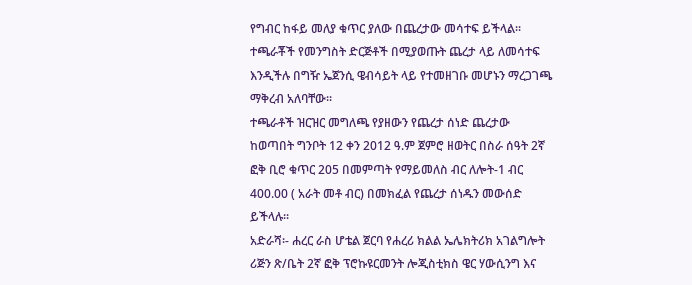የግብር ከፋይ መለያ ቁጥር ያለው በጨረታው መሳተፍ ይችላል፡፡
ተጫራቾች የመንግስት ድርጅቶች በሚያወጡት ጨረታ ላይ ለመሳተፍ እንዲችሉ በግዥ ኤጀንሲ ዌብሳይት ላይ የተመዘገቡ መሆኑን ማረጋገጫ ማቅረብ አለባቸው፡፡
ተጫራቶች ዝርዝር መግለጫ የያዘውን የጨረታ ሰነድ ጨረታው ከወጣበት ግንቦት 12 ቀን 2012 ዓ.ም ጀምሮ ዘወትር በስራ ሰዓት 2ኛ ፎቅ ቢሮ ቁጥር 205 በመምጣት የማይመለስ ብር ለሎት-1 ብር 400.00 ( አራት መቶ ብር) በመክፈል የጨረታ ሰነዱን መውሰድ ይችላሉ፡፡
አድራሻ፡- ሐረር ራስ ሆቴል ጀርባ የሐረሪ ክልል ኤሌክትሪክ አገልግሎት ሪጅን ጽ/ቤት 2ኛ ፎቅ ፕሮኩዩርመንት ሎጂስቲክስ ዌር ሃውሲንግ እና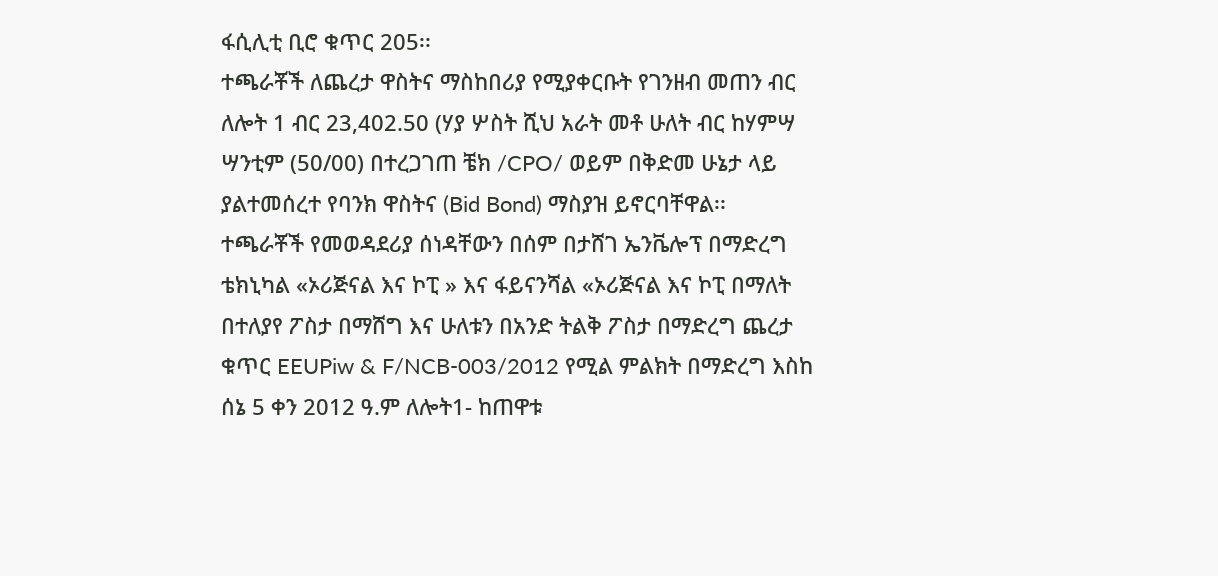ፋሲሊቲ ቢሮ ቁጥር 205፡፡
ተጫራቾች ለጨረታ ዋስትና ማስከበሪያ የሚያቀርቡት የገንዘብ መጠን ብር ለሎት 1 ብር 23,402.50 (ሃያ ሦስት ሺህ አራት መቶ ሁለት ብር ከሃምሣ ሣንቲም (50/00) በተረጋገጠ ቼክ /CPO/ ወይም በቅድመ ሁኔታ ላይ ያልተመሰረተ የባንክ ዋስትና (Bid Bond) ማስያዝ ይኖርባቸዋል፡፡
ተጫራቾች የመወዳደሪያ ሰነዳቸውን በሰም በታሸገ ኤንቬሎፕ በማድረግ ቴክኒካል «ኦሪጅናል እና ኮፒ » እና ፋይናንሻል «ኦሪጅናል እና ኮፒ በማለት በተለያየ ፖስታ በማሸግ እና ሁለቱን በአንድ ትልቅ ፖስታ በማድረግ ጨረታ ቁጥር EEUPiw & F/NCB-003/2012 የሚል ምልክት በማድረግ እስከ ሰኔ 5 ቀን 2012 ዓ.ም ለሎት1- ከጠዋቱ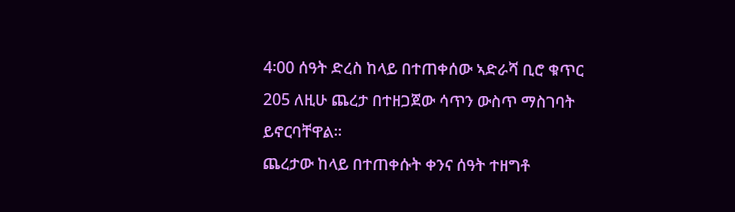4፡00 ሰዓት ድረስ ከላይ በተጠቀሰው ኣድራሻ ቢሮ ቁጥር 205 ለዚሁ ጨረታ በተዘጋጀው ሳጥን ውስጥ ማስገባት ይኖርባቸዋል፡፡
ጨረታው ከላይ በተጠቀሱት ቀንና ሰዓት ተዘግቶ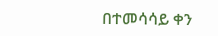በተመሳሳይ ቀን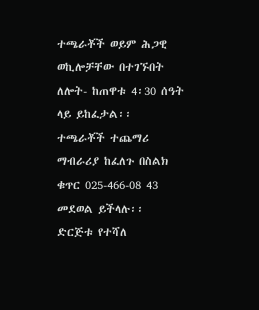ተጫራቾች ወይም ሕጋዊ ወኪሎቻቸው በተገኙበት ለሎት- ከጠዋቱ 4፡30 ሰዓት ላይ ይከፈታል፡፡
ተጫራቾች ተጨማሪ ማብራሪያ ከፈለጉ በስልክ ቁጥር 025-466-08 43 መደወል ይችላሉ፡፡
ድርጅቱ የተሻለ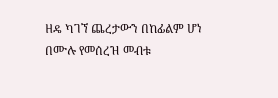ዘዴ ካገኘ ጨረታውን በከፊልም ሆነ በሙሉ የመሰረዝ መብቱ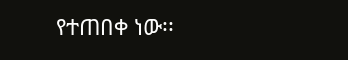የተጠበቀ ነው፡፡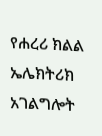የሐረሪ ክልል ኤሌክትሪክ አገልግሎት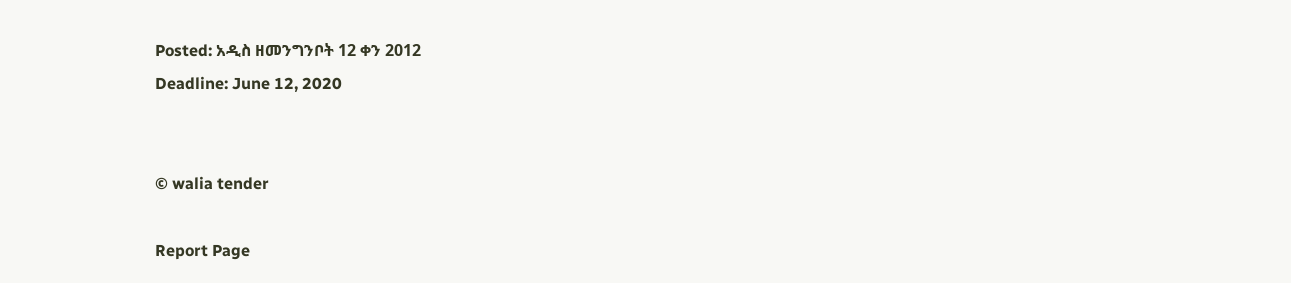Posted: አዲስ ዘመንግንቦት 12 ቀን 2012
Deadline: June 12, 2020


© walia tender

Report Page